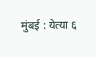मुंबई : येत्या ६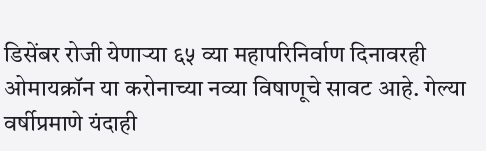डिसेंबर रोजी येणाऱ्या ६५ व्या महापरिनिर्वाण दिनावरही ओमायक्रॉन या करोनाच्या नव्या विषाणूचे सावट आहे. गेल्या वर्षीप्रमाणे यंदाही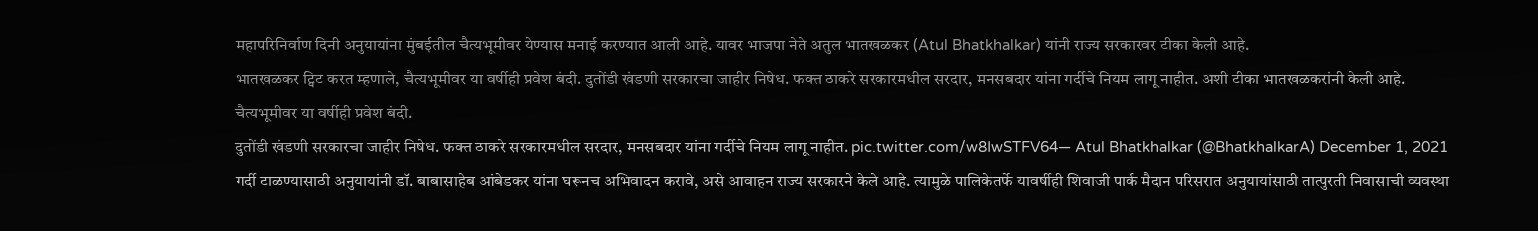महापरिनिर्वाण दिनी अनुयायांना मुंबईतील चैत्यभूमीवर येण्यास मनाई करण्यात आली आहे. यावर भाजपा नेते अतुल भातखळकर (Atul Bhatkhalkar) यांनी राज्य सरकारवर टीका केली आहे.
भातखळकर ट्विट करत म्हणाले, चैत्यभूमीवर या वर्षीही प्रवेश बंदी. दुतोंडी खंडणी सरकारचा जाहीर निषेध. फक्त ठाकरे सरकारमधील सरदार, मनसबदार यांना गर्दीचे नियम लागू नाहीत. अशी टीका भातखळकरांनी केली आहे.
चैत्यभूमीवर या वर्षीही प्रवेश बंदी.
दुतोंडी खंडणी सरकारचा जाहीर निषेध. फक्त ठाकरे सरकारमधील सरदार, मनसबदार यांना गर्दीचे नियम लागू नाहीत. pic.twitter.com/w8IwSTFV64— Atul Bhatkhalkar (@BhatkhalkarA) December 1, 2021
गर्दी टाळण्यासाठी अनुयायांनी डॉ. बाबासाहेब आंबेडकर यांना घरूनच अभिवादन करावे, असे आवाहन राज्य सरकारने केले आहे. त्यामुळे पालिकेतर्फे यावर्षीही शिवाजी पार्क मैदान परिसरात अनुयायांसाठी तात्पुरती निवासाची व्यवस्था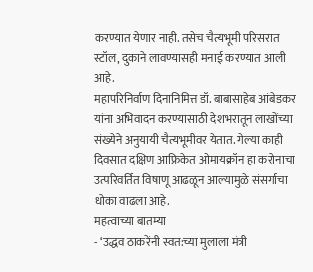करण्यात येणार नाही. तसेच चैत्यभूमी परिसरात स्टॉल, दुकाने लावण्यासही मनाई करण्यात आली आहे.
महापरिनिर्वाण दिनानिमित्त डॉ. बाबासाहेब आंबेडकर यांना अभिवादन करण्यासाठी देशभरातून लाखोंच्या संख्येने अनुयायी चैत्यभूमीवर येतात. गेल्या काही दिवसात दक्षिण आफ्रिकेत ओमायक्रॉन हा करोनाचा उत्परिवर्तित विषाणू आढळून आल्यामुळे संसर्गाचा धोका वाढला आहे.
महत्वाच्या बातम्या
- ‘उद्धव ठाकरेंनी स्वत:च्या मुलाला मंत्री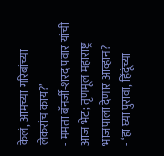केलं, आमच्या गरिबांच्या लेकरांच काय?’
- ममता बॅनर्जी-शरद पवार यांची आज भेट; तृणमूल महाराष्ट्र भाजपाला देणार आव्हान?
- ‘हा घ्या पुरावा, हिंदूंच्या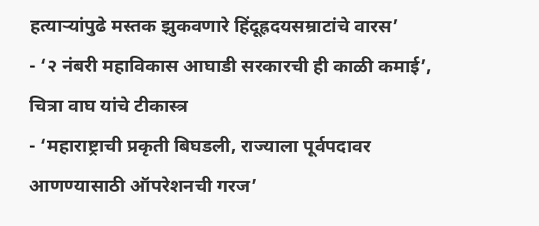हत्याऱ्यांपुढे मस्तक झुकवणारे हिंदूह्रदयसम्राटांचे वारस’
- ‘२ नंबरी महाविकास आघाडी सरकारची ही काळी कमाई’, चित्रा वाघ यांचे टीकास्त्र
- ‘महाराष्ट्राची प्रकृती बिघडली, राज्याला पूर्वपदावर आणण्यासाठी ऑपरेशनची गरज’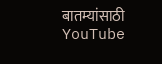बातम्यांसाठी YouTube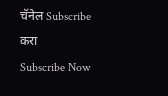चॅनेल Subscribe करा
Subscribe Now